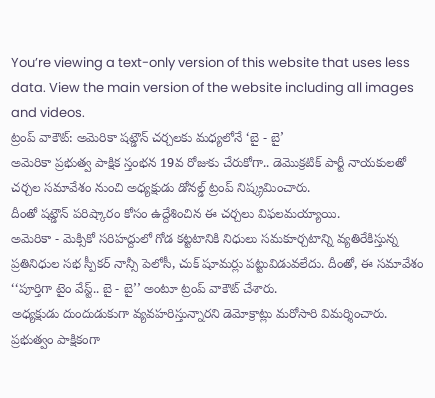You’re viewing a text-only version of this website that uses less data. View the main version of the website including all images and videos.
ట్రంప్ వాకౌట్: అమెరికా షట్డౌన్ చర్చలకు మధ్యలోనే ‘బై - బై’
అమెరికా ప్రభుత్వ పాక్షిక స్తంభన 19వ రోజుకు చేరుకోగా.. డెమొక్రటిక్ పార్టీ నాయకులతో చర్చల సమావేశం నుంచి అధ్యక్షుడు డోనల్డ్ ట్రంప్ నిష్క్రమించారు.
దీంతో షట్డౌన్ పరిష్కారం కోసం ఉద్దేశించిన ఈ చర్చలు విఫలమయ్యాయి.
అమెరికా - మెక్సికో సరిహద్దులో గోడ కట్టటానికి నిధులు సమకూర్చటాన్ని వ్యతిరేకిస్తున్న ప్రతినిధుల సభ స్పీకర్ నాన్సీ పెలోసీ, చుక్ షూమర్లు పట్టువిడువలేదు. దీంతో, ఈ సమావేశం ‘‘పూర్తిగా టైం వేస్ట్.. బై - బై’’ అంటూ ట్రంప్ వాకౌట్ చేశారు.
అధ్యక్షుడు దుందుడుకుగా వ్యవహరిస్తున్నారని డెమోక్రాట్లు మరోసారి విమర్శించారు.
ప్రభుత్వం పాక్షికంగా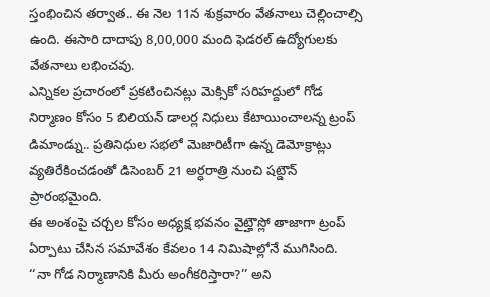స్తంభించిన తర్వాత.. ఈ నెల 11న శుక్రవారం వేతనాలు చెల్లించాల్సి ఉంది. ఈసారి దాదాపు 8,00,000 మంది ఫెడరల్ ఉద్యోగులకు వేతనాలు లభించవు.
ఎన్నికల ప్రచారంలో ప్రకటించినట్లు మెక్సికో సరిహద్దులో గోడ నిర్మాణం కోసం 5 బిలియన్ డాలర్ల నిధులు కేటాయించాలన్న ట్రంప్ డిమాండ్ను.. ప్రతినిధుల సభలో మెజారిటీగా ఉన్న డెమోక్రాట్లు వ్యతిరేకించడంతో డిసెంబర్ 21 అర్ధరాత్రి నుంచి షట్డౌన్ ప్రారంభమైంది.
ఈ అంశంపై చర్చల కోసం అధ్యక్ష భవనం వైట్హౌస్లో తాజాగా ట్రంప్ ఏర్పాటు చేసిన సమావేశం కేవలం 14 నిమిషాల్లోనే ముగిసింది.
‘‘నా గోడ నిర్మాణానికి మీరు అంగీకరిస్తారా?’’ అని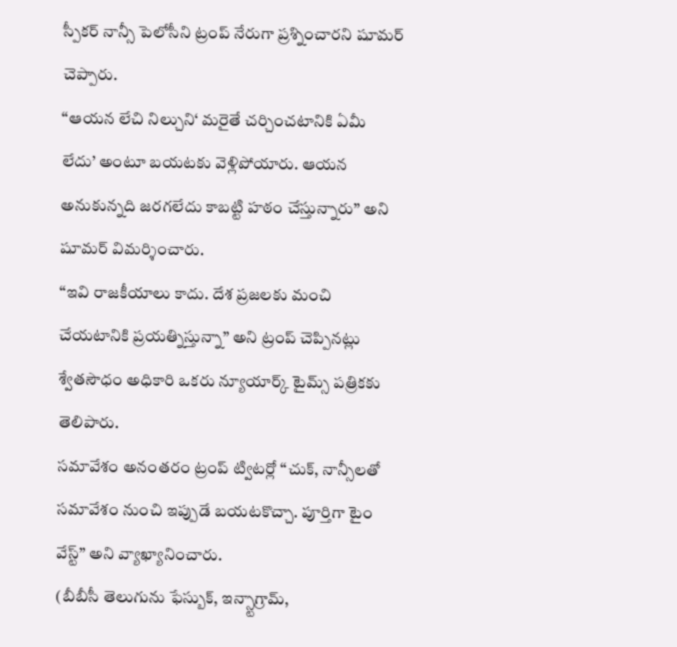స్పీకర్ నాన్సీ పెలోసీని ట్రంప్ నేరుగా ప్రశ్నించారని షూమర్ చెప్పారు.
‘‘ఆయన లేచి నిల్చుని‘ మరైతే చర్చించటానికి ఏమీ లేదు’ అంటూ బయటకు వెళ్లిపోయారు. ఆయన అనుకున్నది జరగలేదు కాబట్టి హఠం చేస్తున్నారు’’ అని షూమర్ విమర్శించారు.
‘‘ఇవి రాజకీయాలు కాదు. దేశ ప్రజలకు మంచి చేయటానికి ప్రయత్నిస్తున్నా’’ అని ట్రంప్ చెప్పినట్లు శ్వేతసౌధం అధికారి ఒకరు న్యూయార్క్ టైమ్స్ పత్రికకు తెలిపారు.
సమావేశం అనంతరం ట్రంప్ ట్విటర్లో ‘‘చుక్, నాన్సీలతో సమావేశం నుంచి ఇప్పుడే బయటకొచ్చా. పూర్తిగా టైం వేస్ట్’’ అని వ్యాఖ్యానించారు.
(బీబీసీ తెలుగును ఫేస్బుక్, ఇన్స్టాగ్రామ్,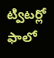ట్విటర్లో ఫాలో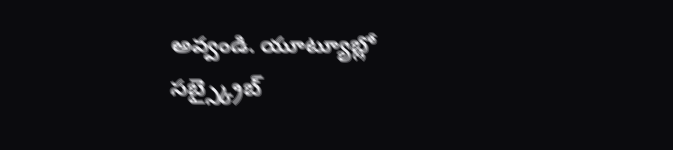అవ్వండి. యూట్యూబ్లో సబ్స్క్రైబ్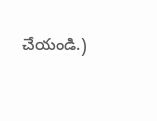చేయండి.)